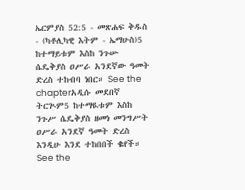ኤርምያስ 52:5 - መጽሐፍ ቅዱስ - (ካቶሊካዊ እትም - ኤማሁስ)5 ከተማይቱም እስከ ንጉሡ ሴዴቅያስ ዐሥራ አንደኛው ዓመት ድረስ ተከብባ ነበር። See the chapterአዲሱ መደበኛ ትርጒም5 ከተማዪቱም እስከ ንጉሥ ሴዴቅያስ ዘመነ መንግሥት ዐሥራ አንደኛ ዓመት ድረስ እንዲሁ እንደ ተከበበች ቈየች። See the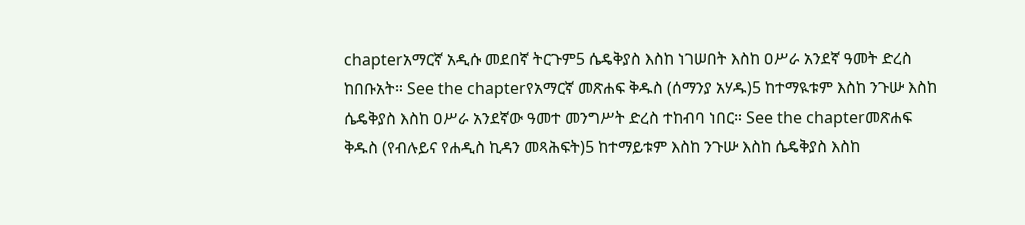chapterአማርኛ አዲሱ መደበኛ ትርጉም5 ሴዴቅያስ እስከ ነገሠበት እስከ ዐሥራ አንደኛ ዓመት ድረስ ከበቡአት። See the chapterየአማርኛ መጽሐፍ ቅዱስ (ሰማንያ አሃዱ)5 ከተማዪቱም እስከ ንጉሡ እስከ ሴዴቅያስ እስከ ዐሥራ አንደኛው ዓመተ መንግሥት ድረስ ተከብባ ነበር። See the chapterመጽሐፍ ቅዱስ (የብሉይና የሐዲስ ኪዳን መጻሕፍት)5 ከተማይቱም እስከ ንጉሡ እስከ ሴዴቅያስ እስከ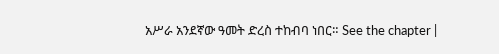አሥራ አንደኛው ዓመት ድረስ ተከብባ ነበር። See the chapter |